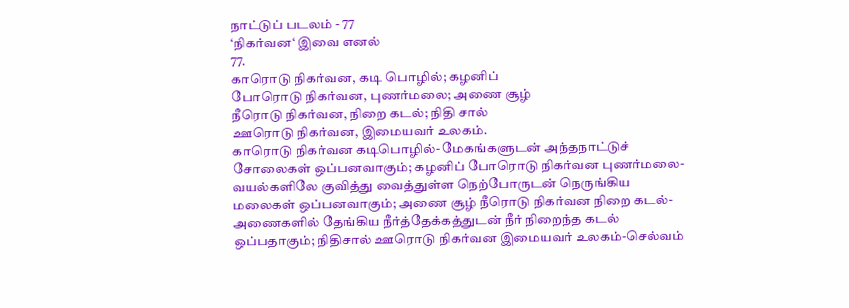நாட்டுப் படலம் - 77
‘நிகர்வன‘ இவை எனல்
77.
காரொடு நிகர்வன, கடி பொழில்; கழனிப்
போரொடு நிகர்வன, புணர்மலை; அணை சூழ்
நீரொடு நிகர்வன, நிறை கடல்; நிதி சால்
ஊரொடு நிகர்வன, இமையவர் உலகம்.
காரொடு நிகர்வன கடிபொழில்- மேகங்களுடன் அந்தநாட்டுச்
சோலைகள் ஒப்பனவாகும்; கழனிப் போரொடு நிகர்வன புணர்மலை-
வயல்களிலே குவித்து வைத்துள்ள நெற்போருடன் நெருங்கிய
மலைகள் ஒப்பனவாகும்; அணை சூழ் நீரொடு நிகர்வன நிறை கடல்-
அணைகளில் தேங்கிய நீர்த்தேக்கத்துடன் நீர் நிறைந்த கடல்
ஒப்பதாகும்; நிதிசால் ஊரொடு நிகர்வன இமையவர் உலகம்-செல்வம்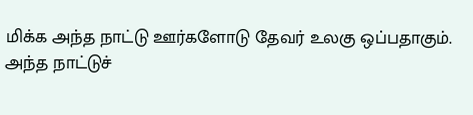மிக்க அந்த நாட்டு ஊர்களோடு தேவர் உலகு ஒப்பதாகும்.
அந்த நாட்டுச்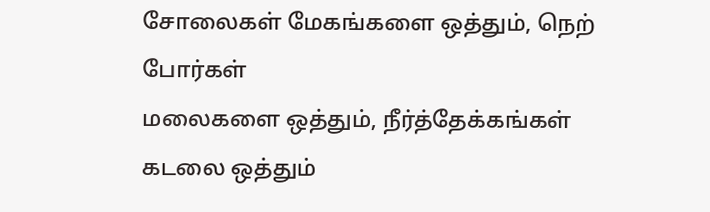சோலைகள் மேகங்களை ஒத்தும், நெற் போர்கள்
மலைகளை ஒத்தும், நீர்த்தேக்கங்கள் கடலை ஒத்தும்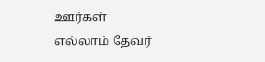ஊர்கள்
எல்லாம் தேவர்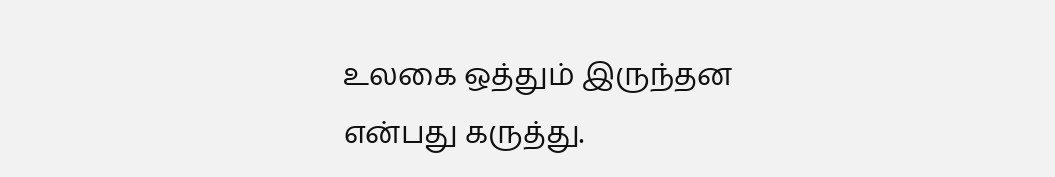உலகை ஒத்தும் இருந்தன என்பது கருத்து.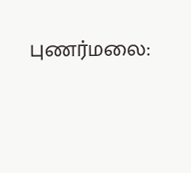புணர்மலை: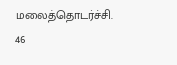மலைத்தொடர்ச்சி. 46